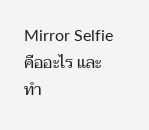Mirror Selfie คืออะไร และทำ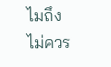ไมถึงไม่ควร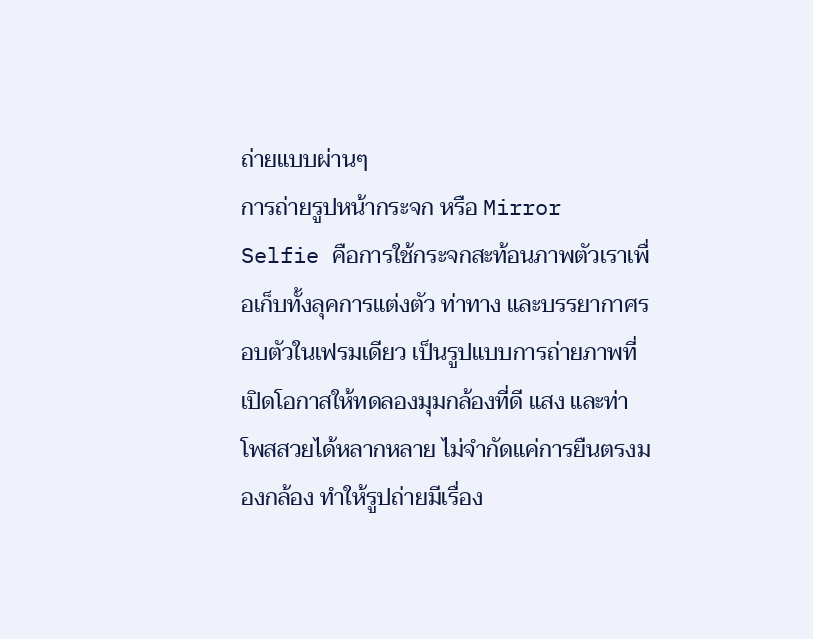ถ่ายแบบผ่านๆ
การถ่ายรูปหน้ากระจก หรือ Mirror Selfie คือการใช้กระจกสะท้อนภาพตัวเราเพื่อเก็บทั้งลุคการแต่งตัว ท่าทาง และบรรยากาศรอบตัวในเฟรมเดียว เป็นรูปแบบการถ่ายภาพที่เปิดโอกาสให้ทดลองมุมกล้องที่ดี แสง และท่าโพสสวยได้หลากหลาย ไม่จำกัดแค่การยืนตรงมองกล้อง ทำให้รูปถ่ายมีเรื่อง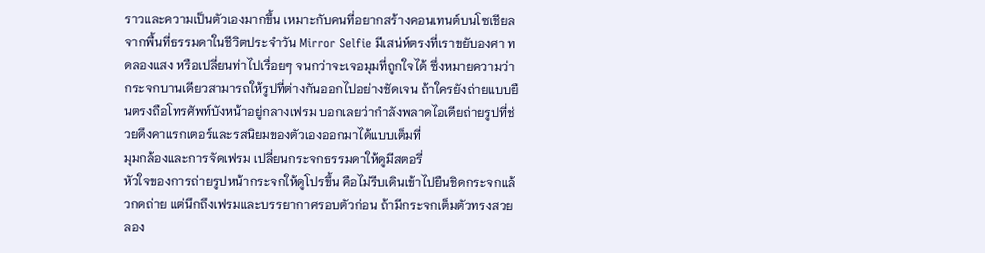ราวและความเป็นตัวเองมากขึ้น เหมาะกับคนที่อยากสร้างคอนเทนต์บนโซเชียลจากพื้นที่ธรรมดาในชีวิตประจำวัน Mirror Selfie มีเสน่ห์ตรงที่เราขยับองศา ทดลองแสง หรือเปลี่ยนท่าไปเรื่อยๆ จนกว่าจะเจอมุมที่ถูกใจได้ ซึ่งหมายความว่ากระจกบานเดียวสามารถให้รูปที่ต่างกันออกไปอย่างชัดเจน ถ้าใครยังถ่ายแบบยืนตรงถือโทรศัพท์บังหน้าอยู่กลางเฟรม บอกเลยว่ากำลังพลาดไอเดียถ่ายรูปที่ช่วยดึงคาแรกเตอร์และรสนิยมของตัวเองออกมาได้แบบเต็มที่
มุมกล้องและการจัดเฟรม เปลี่ยนกระจกธรรมดาให้ดูมีสตอรี่
หัวใจของการถ่ายรูปหน้ากระจกให้ดูโปรขึ้น คือไม่รีบเดินเข้าไปยืนชิดกระจกแล้วกดถ่าย แต่นึกถึงเฟรมและบรรยากาศรอบตัวก่อน ถ้ามีกระจกเต็มตัวทรงสวย ลอง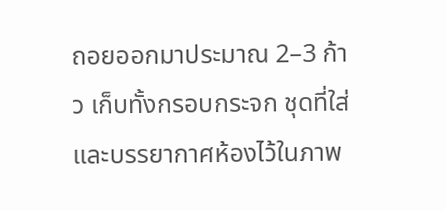ถอยออกมาประมาณ 2–3 ก้าว เก็บทั้งกรอบกระจก ชุดที่ใส่ และบรรยากาศห้องไว้ในภาพ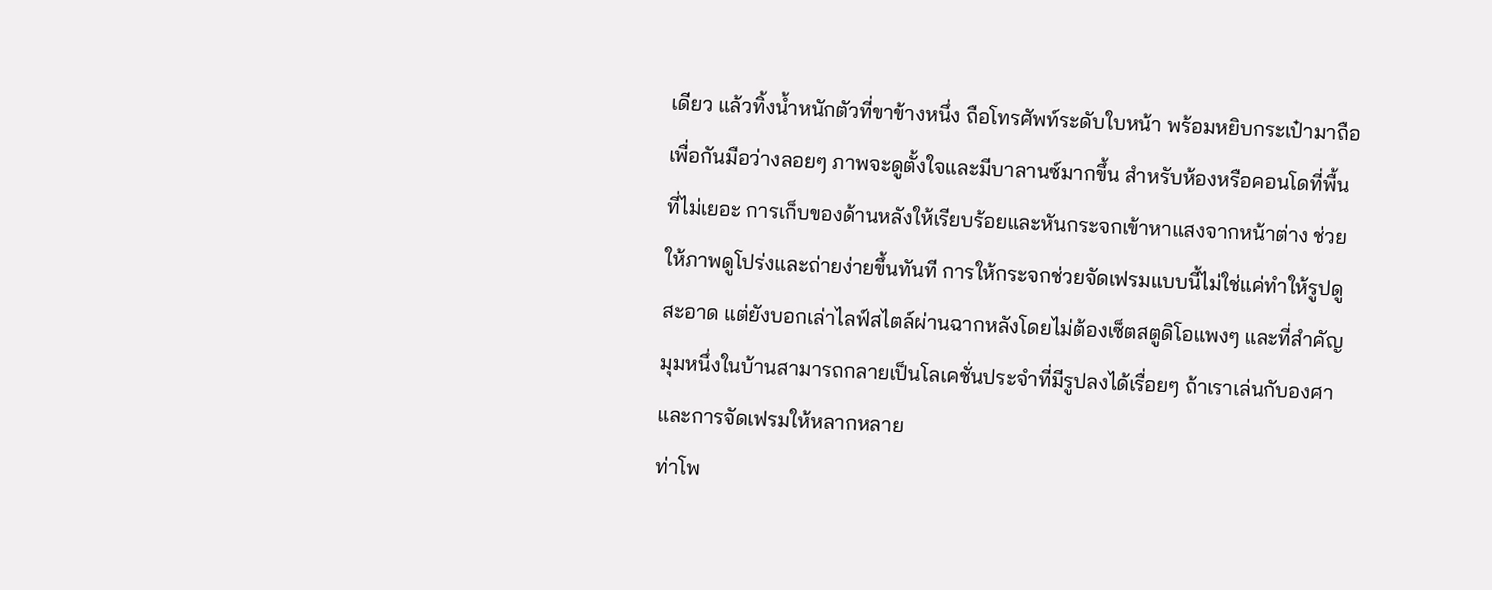เดียว แล้วทิ้งน้ำหนักตัวที่ขาข้างหนึ่ง ถือโทรศัพท์ระดับใบหน้า พร้อมหยิบกระเป๋ามาถือเพื่อกันมือว่างลอยๆ ภาพจะดูตั้งใจและมีบาลานซ์มากขึ้น สำหรับห้องหรือคอนโดที่พื้นที่ไม่เยอะ การเก็บของด้านหลังให้เรียบร้อยและหันกระจกเข้าหาแสงจากหน้าต่าง ช่วยให้ภาพดูโปร่งและถ่ายง่ายขึ้นทันที การให้กระจกช่วยจัดเฟรมแบบนี้ไม่ใช่แค่ทำให้รูปดูสะอาด แต่ยังบอกเล่าไลฟ์สไตล์ผ่านฉากหลังโดยไม่ต้องเซ็ตสตูดิโอแพงๆ และที่สำคัญ มุมหนึ่งในบ้านสามารถกลายเป็นโลเคชั่นประจำที่มีรูปลงได้เรื่อยๆ ถ้าเราเล่นกับองศาและการจัดเฟรมให้หลากหลาย
ท่าโพ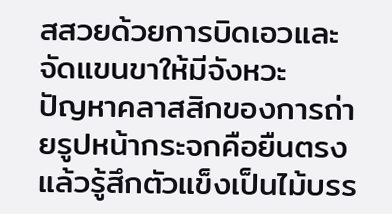สสวยด้วยการบิดเอวและจัดแขนขาให้มีจังหวะ
ปัญหาคลาสสิกของการถ่ายรูปหน้ากระจกคือยืนตรงแล้วรู้สึกตัวแข็งเป็นไม้บรร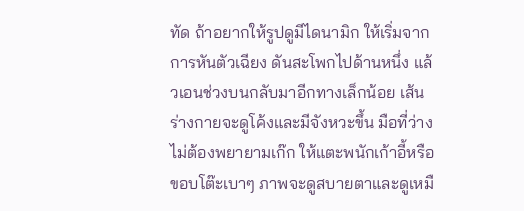ทัด ถ้าอยากให้รูปดูมีไดนามิก ให้เริ่มจากการหันตัวเฉียง ดันสะโพกไปด้านหนึ่ง แล้วเอนช่วงบนกลับมาอีกทางเล็กน้อย เส้นร่างกายจะดูโค้งและมีจังหวะขึ้น มือที่ว่างไม่ต้องพยายามเก๊ก ให้แตะพนักเก้าอี้หรือขอบโต๊ะเบาๆ ภาพจะดูสบายตาและดูเหมื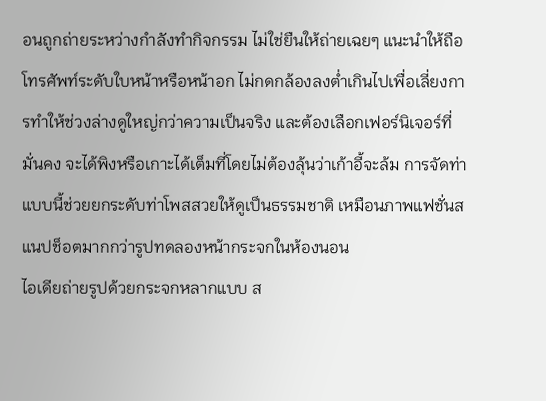อนถูกถ่ายระหว่างกำลังทำกิจกรรม ไม่ใช่ยืนให้ถ่ายเฉยๆ แนะนำให้ถือโทรศัพท์ระดับใบหน้าหรือหน้าอก ไม่กดกล้องลงต่ำเกินไปเพื่อเลี่ยงการทำให้ช่วงล่างดูใหญ่กว่าความเป็นจริง และต้องเลือกเฟอร์นิเจอร์ที่มั่นคง จะได้พิงหรือเกาะได้เต็มที่โดยไม่ต้องลุ้นว่าเก้าอี้จะล้ม การจัดท่าแบบนี้ช่วยยกระดับท่าโพสสวยให้ดูเป็นธรรมชาติ เหมือนภาพแฟชั่นสแนปช็อตมากกว่ารูปทดลองหน้ากระจกในห้องนอน
ไอเดียถ่ายรูปด้วยกระจกหลากแบบ ส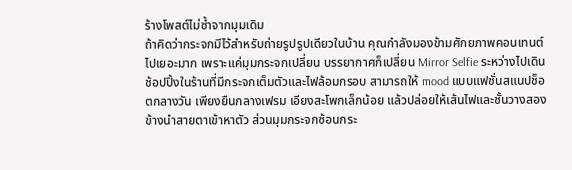ร้างโพสต์ไม่ซ้ำจากมุมเดิม
ถ้าคิดว่ากระจกมีไว้สำหรับถ่ายรูปรูปเดียวในบ้าน คุณกำลังมองข้ามศักยภาพคอนเทนต์ไปเยอะมาก เพราะแค่มุมกระจกเปลี่ยน บรรยากาศก็เปลี่ยน Mirror Selfie ระหว่างไปเดินช้อปปิ้งในร้านที่มีกระจกเต็มตัวและไฟล้อมกรอบ สามารถให้ mood แบบแฟชั่นสแนปช็อตกลางวัน เพียงยืนกลางเฟรม เอียงสะโพกเล็กน้อย แล้วปล่อยให้เส้นไฟและชั้นวางสองข้างนำสายตาเข้าหาตัว ส่วนมุมกระจกซ้อนกระ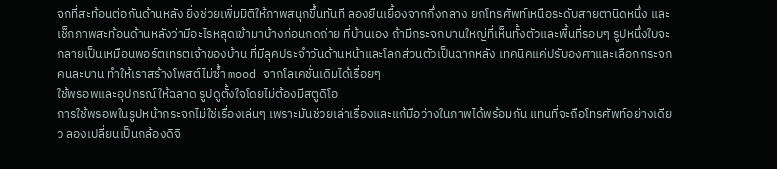จกที่สะท้อนต่อกันด้านหลัง ยิ่งช่วยเพิ่มมิติให้ภาพสนุกขึ้นทันที ลองยืนเยื้องจากกึ่งกลาง ยกโทรศัพท์เหนือระดับสายตานิดหนึ่ง และเช็กภาพสะท้อนด้านหลังว่ามีอะไรหลุดเข้ามาบ้างก่อนกดถ่าย ที่บ้านเอง ถ้ามีกระจกบานใหญ่ที่เห็นทั้งตัวและพื้นที่รอบๆ รูปหนึ่งใบจะกลายเป็นเหมือนพอร์ตเทรตเจ้าของบ้าน ที่มีลุคประจำวันด้านหน้าและโลกส่วนตัวเป็นฉากหลัง เทคนิคแค่ปรับองศาและเลือกกระจกคนละบาน ทำให้เราสร้างโพสต์ไม่ซ้ำ mood จากโลเคชั่นเดิมได้เรื่อยๆ
ใช้พรอพและอุปกรณ์ให้ฉลาด รูปดูตั้งใจโดยไม่ต้องมีสตูดิโอ
การใช้พรอพในรูปหน้ากระจกไม่ใช่เรื่องเล่นๆ เพราะมันช่วยเล่าเรื่องและแก้มือว่างในภาพได้พร้อมกัน แทนที่จะถือโทรศัพท์อย่างเดียว ลองเปลี่ยนเป็นกล้องดิจิ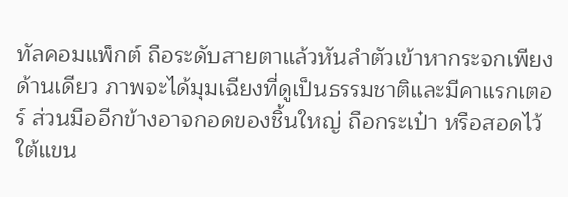ทัลคอมแพ็กต์ ถือระดับสายตาแล้วหันลำตัวเข้าหากระจกเพียงด้านเดียว ภาพจะได้มุมเฉียงที่ดูเป็นธรรมชาติและมีคาแรกเตอร์ ส่วนมืออีกข้างอาจกอดของชิ้นใหญ่ ถือกระเป๋า หรือสอดไว้ใต้แขน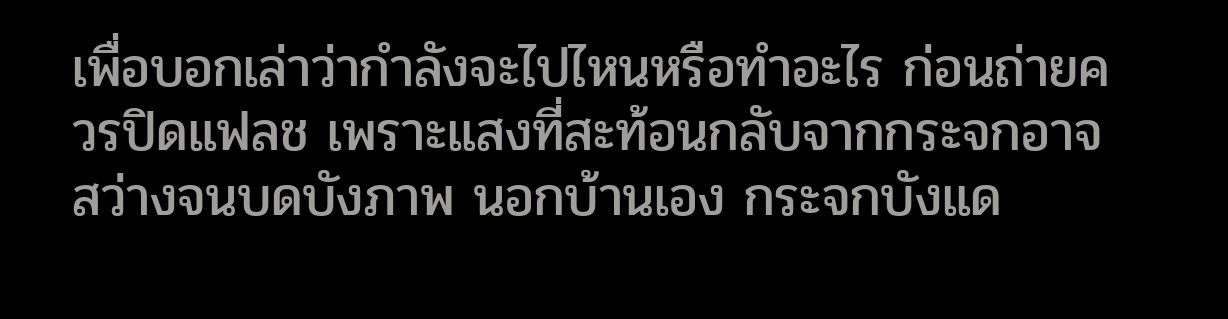เพื่อบอกเล่าว่ากำลังจะไปไหนหรือทำอะไร ก่อนถ่ายควรปิดแฟลช เพราะแสงที่สะท้อนกลับจากกระจกอาจสว่างจนบดบังภาพ นอกบ้านเอง กระจกบังแด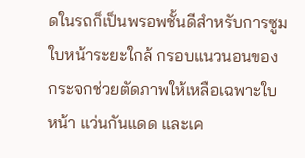ดในรถก็เป็นพรอพชั้นดีสำหรับการซูมใบหน้าระยะใกล้ กรอบแนวนอนของกระจกช่วยตัดภาพให้เหลือเฉพาะใบหน้า แว่นกันแดด และเค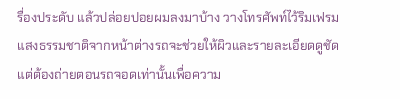รื่องประดับ แล้วปล่อยปอยผมลงมาบ้าง วางโทรศัพท์ไว้ริมเฟรม แสงธรรมชาติจากหน้าต่างรถจะช่วยให้ผิวและรายละเอียดดูชัด แต่ต้องถ่ายตอนรถจอดเท่านั้นเพื่อความ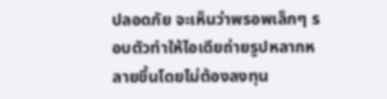ปลอดภัย จะเห็นว่าพรอพเล็กๆ รอบตัวทำให้ไอเดียถ่ายรูปหลากหลายขึ้นโดยไม่ต้องลงทุน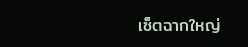เซ็ตฉากใหญ่